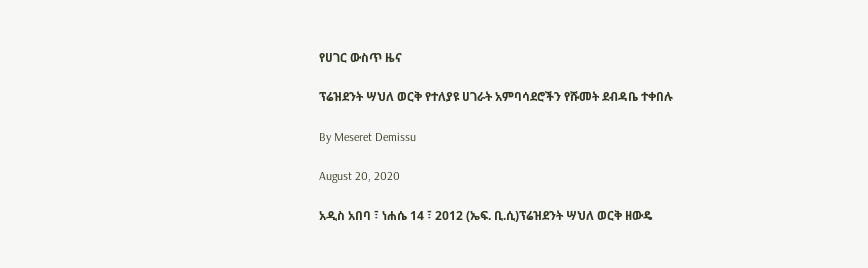የሀገር ውስጥ ዜና

ፕሬዝደንት ሣህለ ወርቅ የተለያዩ ሀገራት አምባሳደሮችን የሹመት ደብዳቤ ተቀበሉ

By Meseret Demissu

August 20, 2020

አዲስ አበባ ፣ ነሐሴ 14 ፣ 2012 (ኤፍ. ቢ.ሲ)ፕሬዝደንት ሣህለ ወርቅ ዘውዴ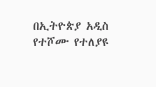በኢትዮጵያ አዲስ የተሾሙ የተለያዩ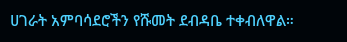ሀገራት አምባሳደሮችን የሹመት ደብዳቤ ተቀብለዋል።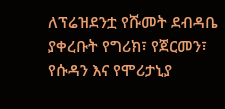ለፕሬዝደንቷ የሹመት ደብዳቤ ያቀረቡት የግሪክ፣ የጀርመን፣ የሱዳን እና የሞሪታኒያ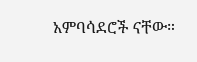አምባሳደሮች ናቸው።